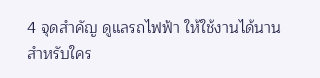4 จุดสำคัญ ดูแลรถไฟฟ้า ให้ใช้งานได้นาน
สำหรับใคร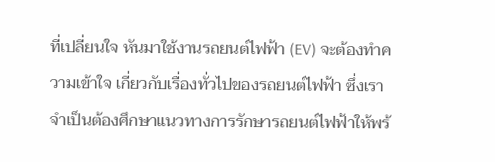ที่เปลี่ยนใจ หันมาใช้งานรถยนต์ไฟฟ้า (EV) จะต้องทำความเข้าใจ เกี่ยวกับเรื่องทั่วไปของรถยนต์ไฟฟ้า ซึ่งเราจำเป็นต้องศึกษาแนวทางการรักษารถยนต์ไฟฟ้าให้พร้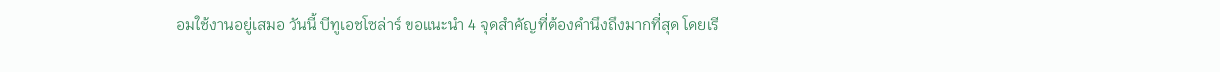อมใช้งานอยู่เสมอ วันนี้ บีทูเอชโซล่าร์ ขอแนะนำ 4 จุดสำคัญที่ต้องคำนึงถึงมากที่สุด โดยเรี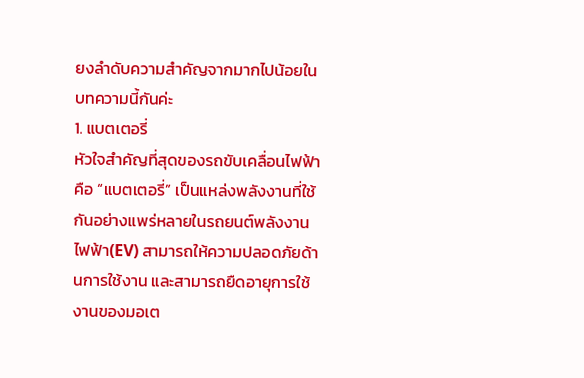ยงลำดับความสำคัญจากมากไปน้อยในบทความนี้กันค่ะ
1. แบตเตอรี่
หัวใจสำคัญที่สุดของรถขับเคลื่อนไฟฟ้าคือ “แบตเตอรี่” เป็นแหล่งพลังงานที่ใช้กันอย่างแพร่หลายในรถยนต์พลังงานไฟฟ้า(EV) สามารถให้ความปลอดภัยด้านการใช้งาน และสามารถยืดอายุการใช้งานของมอเต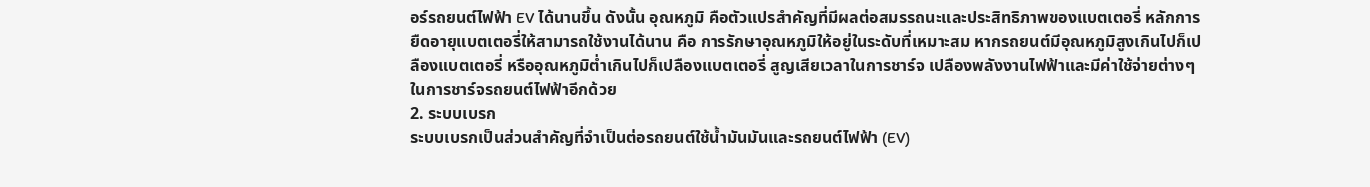อร์รถยนต์ไฟฟ้า EV ได้นานขึ้น ดังนั้น อุณหภูมิ คือตัวแปรสำคัญที่มีผลต่อสมรรถนะและประสิทธิภาพของแบตเตอรี่ หลักการยืดอายุแบตเตอรี่ให้สามารถใช้งานได้นาน คือ การรักษาอุณหภูมิให้อยู่ในระดับที่เหมาะสม หากรถยนต์มีอุณหภูมิสูงเกินไปก็เปลืองแบตเตอรี่ หรืออุณหภูมิต่ำเกินไปก็เปลืองแบตเตอรี่ สูญเสียเวลาในการชาร์จ เปลืองพลังงานไฟฟ้าและมีค่าใช้จ่ายต่างๆในการชาร์จรถยนต์ไฟฟ้าอีกด้วย
2. ระบบเบรก
ระบบเบรกเป็นส่วนสำคัญที่จำเป็นต่อรถยนต์ใช้น้ำมันมันและรถยนต์ไฟฟ้า (EV)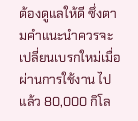ต้องดูแลให้ดี ซึ่งตามคำแนะนำควรจะเปลี่ยนเบรกใหม่เมื่อผ่านการใช้งาน ไปแล้ว 80,000 กิโล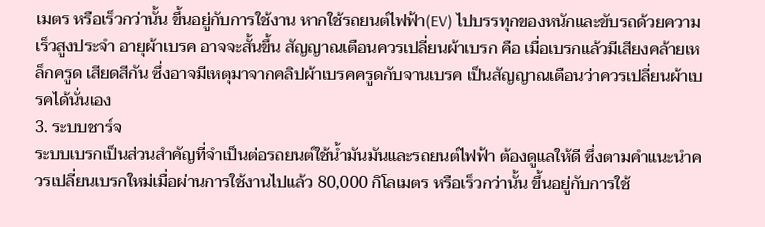เมตร หรือเร็วกว่านั้น ขึ้นอยู่กับการใช้งาน หากใช้รถยนต์ไฟฟ้า(EV) ไปบรรทุกของหนักและขับรถด้วยความเร็วสูงประจำ อายุผ้าเบรค อาจจะสั้นขึ้น สัญญาณเตือนควรเปลี่ยนผ้าเบรก คือ เมื่อเบรกแล้วมีเสียงคล้ายเหล็กครูด เสียดสีกัน ซึ่งอาจมีเหตุมาจากคลิปผ้าเบรคครูดกับจานเบรค เป็นสัญญาณเตือนว่าควรเปลี่ยนผ้าเบรคได้นั่นเอง
3. ระบบชาร์จ
ระบบเบรกเป็นส่วนสำคัญที่จำเป็นต่อรถยนต์ใช้น้ำมันมันและรถยนต์ไฟฟ้า ต้องดูแลให้ดี ซึ่งตามคำแนะนำควรเปลี่ยนเบรกใหม่เมื่อผ่านการใช้งานไปแล้ว 80,000 กิโลเมตร หรือเร็วกว่านั้น ขึ้นอยู่กับการใช้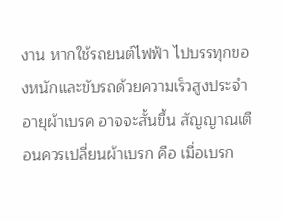งาน หากใช้รถยนต์ไฟฟ้า ไปบรรทุกของหนักและขับรถด้วยความเร็วสูงประจำ อายุผ้าเบรค อาจจะสั้นขึ้น สัญญาณเตือนควรเปลี่ยนผ้าเบรก คือ เมื่อเบรก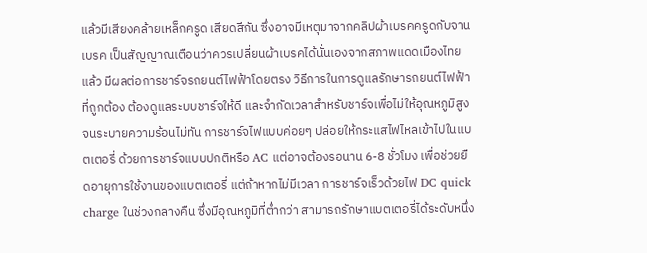แล้วมีเสียงคล้ายเหล็กครูด เสียดสีกัน ซึ่งอาจมีเหตุมาจากคลิปผ้าเบรคครูดกับจานเบรค เป็นสัญญาณเตือนว่าควรเปลี่ยนผ้าเบรคได้นั่นเองจากสภาพแดดเมืองไทยแล้ว มีผลต่อการชาร์จรถยนต์ไฟฟ้าโดยตรง วิธีการในการดูแลรักษารถยนต์ไฟฟ้าที่ถูกต้อง ต้องดูแลระบบชาร์จให้ดี และจำกัดเวลาสำหรับชาร์จเพื่อไม่ให้อุณหภูมิสูงจนระบายความร้อนไม่ทัน การชาร์จไฟแบบค่อยๆ ปล่อยให้กระแสไฟไหลเข้าไปในแบตเตอรี่ ด้วยการชาร์จแบบปกติหรือ AC แต่อาจต้องรอนาน 6-8 ชั่วโมง เพื่อช่วยยืดอายุการใช้งานของแบตเตอรี่ แต่ถ้าหากไม่มีเวลา การชาร์จเร็วด้วยไฟ DC quick charge ในช่วงกลางคืน ซึ่งมีอุณหภูมิที่ต่ำกว่า สามารถรักษาแบตเตอรี่ได้ระดับหนึ่ง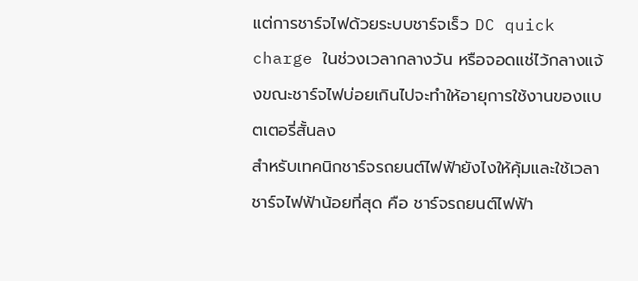แต่การชาร์จไฟด้วยระบบชาร์จเร็ว DC quick charge ในช่วงเวลากลางวัน หรือจอดแช่ไว้กลางแจ้งขณะชาร์จไฟบ่อยเกินไปจะทำให้อายุการใช้งานของแบตเตอรี่สั้นลง
สำหรับเทคนิกชาร์จรถยนต์ไฟฟ้ายังไงให้คุ้มและใช้เวลาชาร์จไฟฟ้าน้อยที่สุด คือ ชาร์จรถยนต์ไฟฟ้า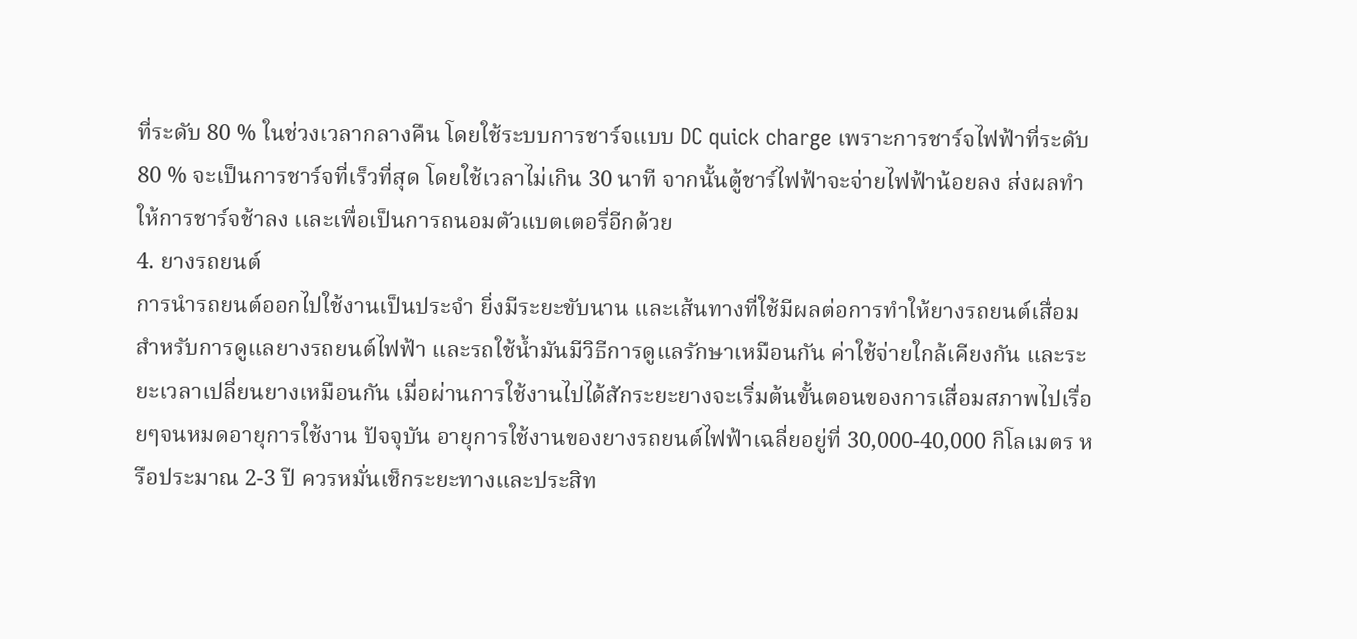ที่ระดับ 80 % ในช่วงเวลากลางคืน โดยใช้ระบบการชาร์จแบบ DC quick charge เพราะการชาร์จไฟฟ้าที่ระดับ 80 % จะเป็นการชาร์จที่เร็วที่สุด โดยใช้เวลาไม่เกิน 30 นาที จากนั้นตู้ชาร์ไฟฟ้าจะจ่ายไฟฟ้าน้อยลง ส่งผลทำให้การชาร์จช้าลง เเละเพื่อเป็นการถนอมตัวแบตเตอรี่อีกด้วย
4. ยางรถยนต์
การนำรถยนต์ออกไปใช้งานเป็นประจำ ยิ่งมีระยะขับนาน และเส้นทางที่ใช้มีผลต่อการทำให้ยางรถยนต์เสื่อม สำหรับการดูแลยางรถยนต์ไฟฟ้า และรถใช้น้ำมันมีวิธีการดูแลรักษาเหมือนกัน ค่าใช้จ่ายใกล้เคียงกัน และระยะเวลาเปลี่ยนยางเหมือนกัน เมื่อผ่านการใช้งานไปได้สักระยะยางจะเริ่มต้นขั้นตอนของการเสื่อมสภาพไปเรื่อยๆจนหมดอายุการใช้งาน ปัจจุบัน อายุการใช้งานของยางรถยนต์ไฟฟ้าเฉลี่ยอยู่ที่ 30,000-40,000 กิโลเมตร หรือประมาณ 2-3 ปี ควรหมั่นเช็กระยะทางและประสิท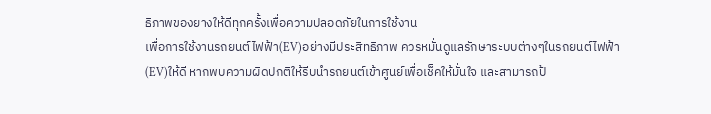ธิภาพของยางให้ดีทุกครั้งเพื่อความปลอดภัยในการใช้งาน
เพื่อการใช้งานรถยนต์ไฟฟ้า(EV)อย่างมีประสิทธิภาพ ควรหมั่นดูแลรักษาระบบต่างๆในรถยนต์ไฟฟ้า(EV)ให้ดี หากพบความผิดปกติให้รีบนำรถยนต์เข้าศูนย์เพื่อเช็คให้มั่นใจ และสามารถป้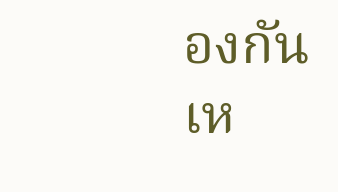องกันเห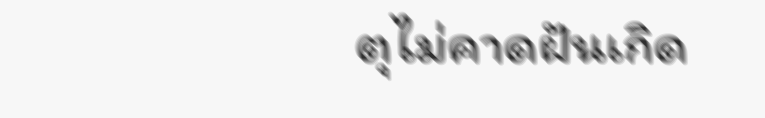ตุไม่คาดฝันเกิด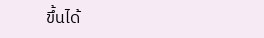ขึ้นได้